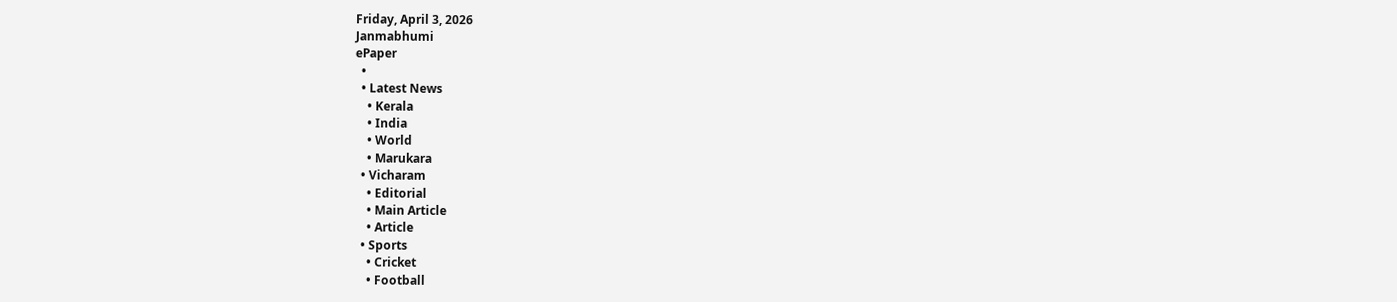Friday, April 3, 2026
Janmabhumi
ePaper
  •
  • Latest News
    • Kerala
    • India
    • World
    • Marukara
  • Vicharam
    • Editorial
    • Main Article
    • Article
  • Sports
    • Cricket
    • Football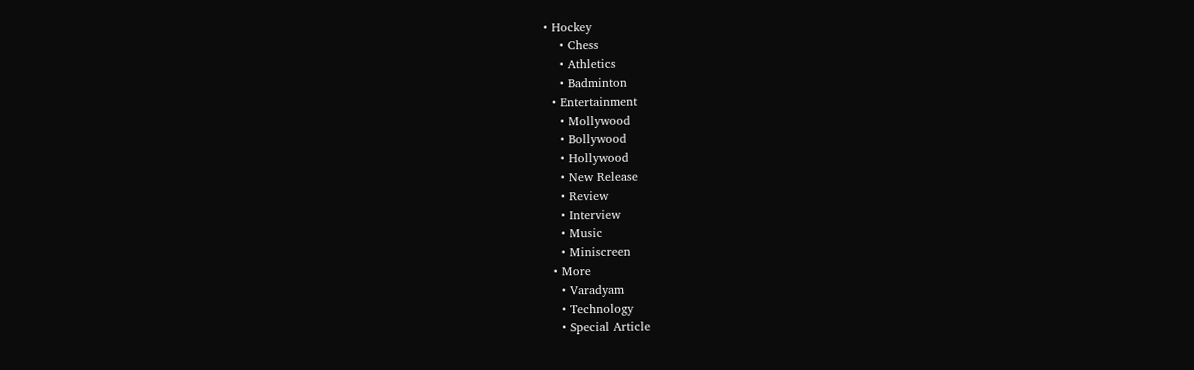• Hockey
    • Chess
    • Athletics
    • Badminton
  • Entertainment
    • Mollywood
    • Bollywood
    • Hollywood
    • New Release
    • Review
    • Interview
    • Music
    • Miniscreen
  • More
    • Varadyam
    • Technology
    • Special Article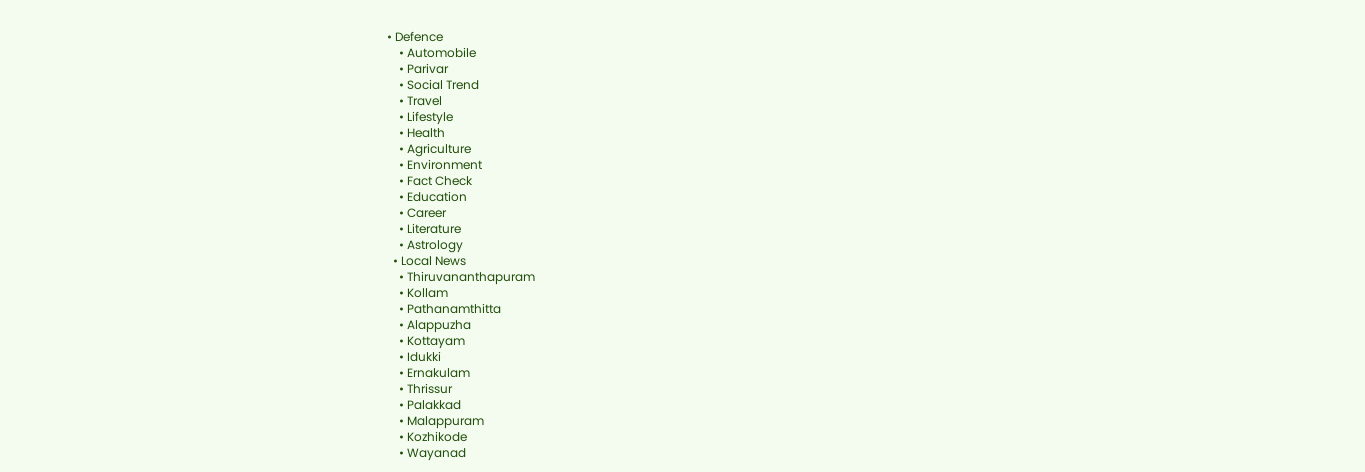• Defence
    • Automobile
    • Parivar
    • Social Trend
    • Travel
    • Lifestyle
    • Health
    • Agriculture
    • Environment
    • Fact Check
    • Education
    • Career
    • Literature
    • Astrology
  • Local News
    • Thiruvananthapuram
    • Kollam
    • Pathanamthitta
    • Alappuzha
    • Kottayam
    • Idukki
    • Ernakulam
    • Thrissur
    • Palakkad
    • Malappuram
    • Kozhikode
    • Wayanad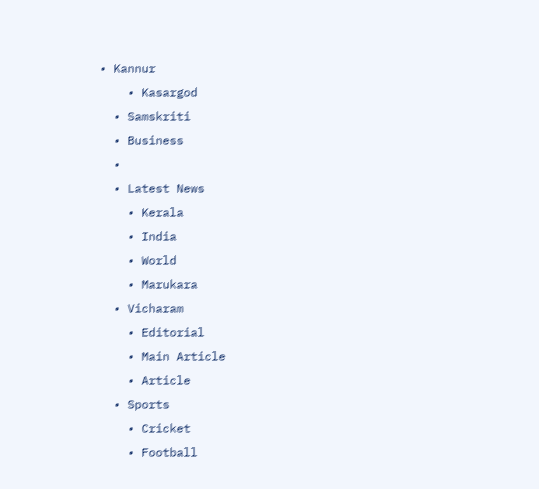• Kannur
    • Kasargod
  • Samskriti
  • Business
  •
  • Latest News
    • Kerala
    • India
    • World
    • Marukara
  • Vicharam
    • Editorial
    • Main Article
    • Article
  • Sports
    • Cricket
    • Football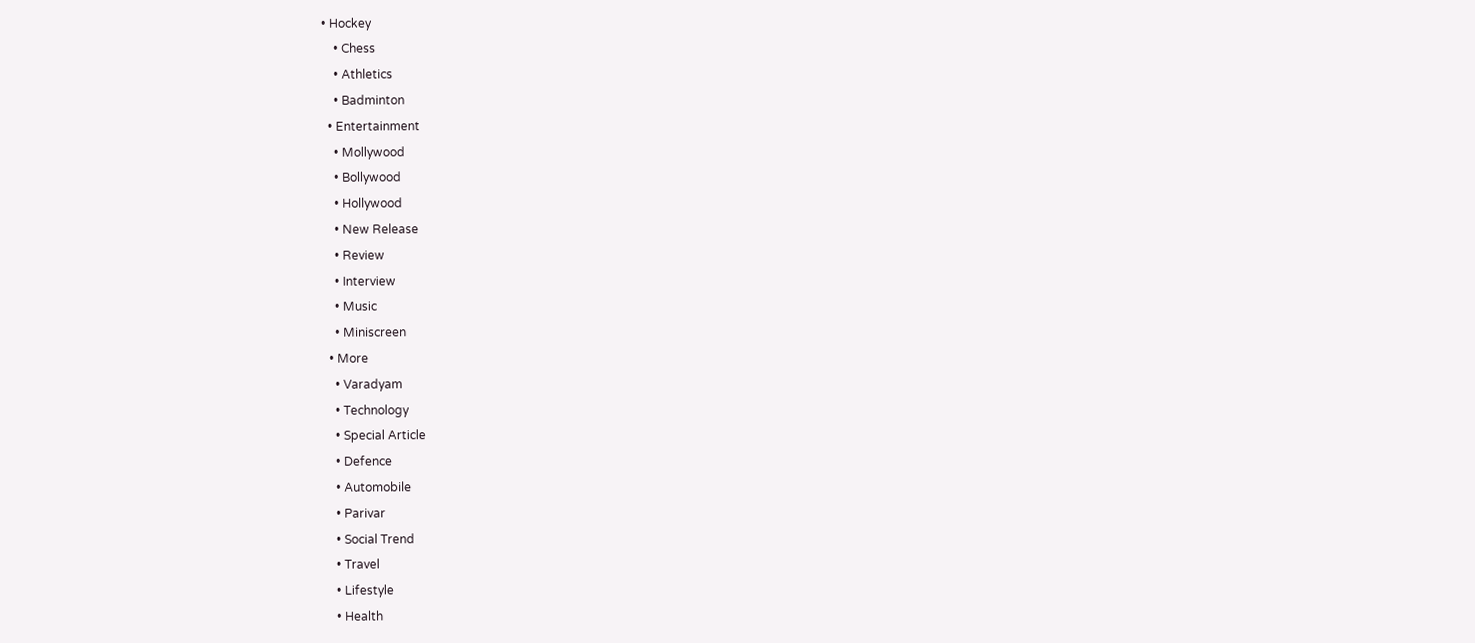• Hockey
    • Chess
    • Athletics
    • Badminton
  • Entertainment
    • Mollywood
    • Bollywood
    • Hollywood
    • New Release
    • Review
    • Interview
    • Music
    • Miniscreen
  • More
    • Varadyam
    • Technology
    • Special Article
    • Defence
    • Automobile
    • Parivar
    • Social Trend
    • Travel
    • Lifestyle
    • Health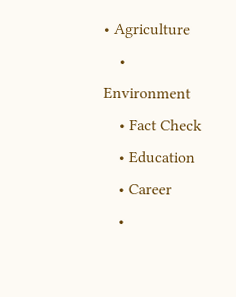• Agriculture
    • Environment
    • Fact Check
    • Education
    • Career
    •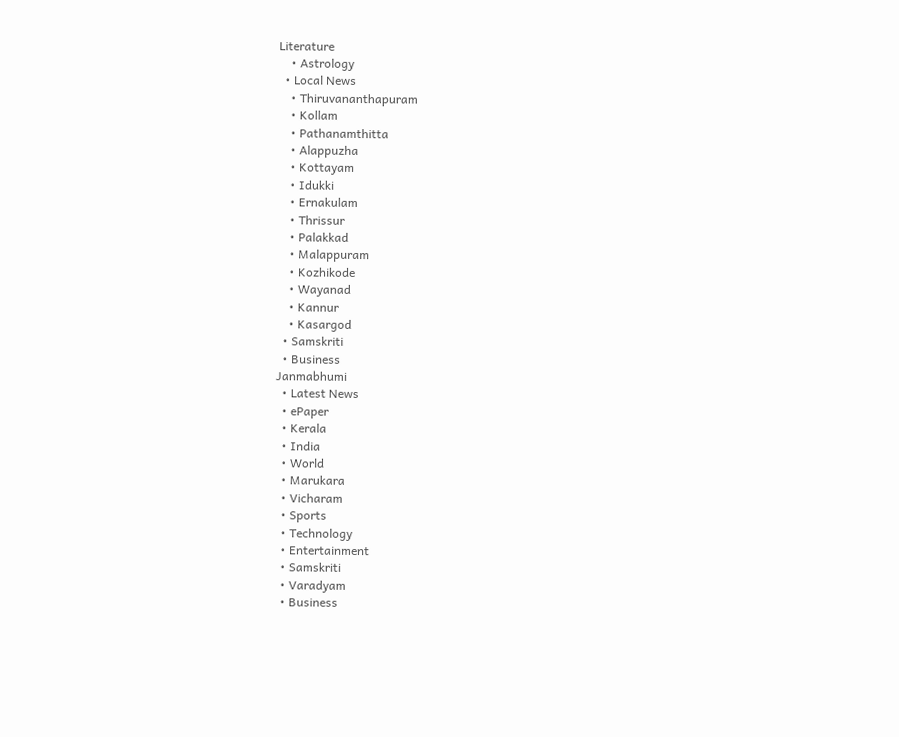Literature
    • Astrology
  • Local News
    • Thiruvananthapuram
    • Kollam
    • Pathanamthitta
    • Alappuzha
    • Kottayam
    • Idukki
    • Ernakulam
    • Thrissur
    • Palakkad
    • Malappuram
    • Kozhikode
    • Wayanad
    • Kannur
    • Kasargod
  • Samskriti
  • Business
Janmabhumi
  • Latest News
  • ePaper
  • Kerala
  • India
  • World
  • Marukara
  • Vicharam
  • Sports
  • Technology
  • Entertainment
  • Samskriti
  • Varadyam
  • Business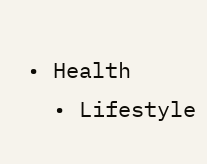• Health
  • Lifestyle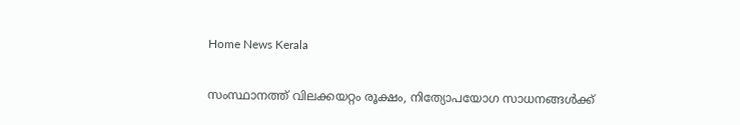Home News Kerala

സംസ്ഥാനത്ത് വിലക്കയറ്റം രൂക്ഷം, നിത്യോപയോഗ സാധനങ്ങൾക്ക്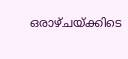ഒരാഴ്ചയ്‌ക്കിടെ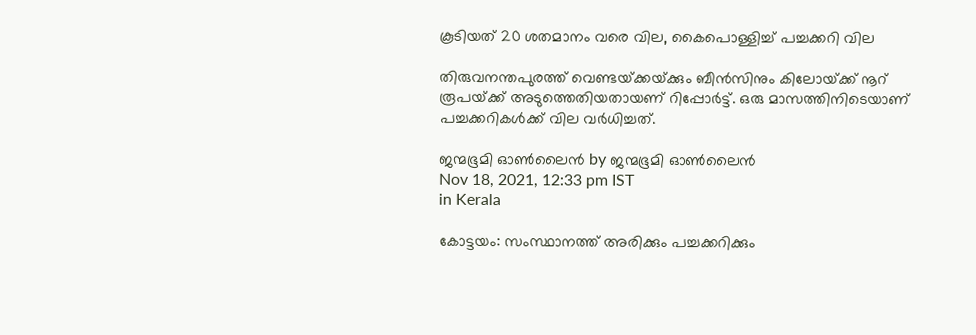കൂടിയത് 20 ശതമാനം വരെ വില, കൈപൊള്ളിച്ച് പച്ചക്കറി വില

തിരുവനന്തപുരത്ത് വെണ്ടയ്‌ക്കയ്‌ക്കും ബീന്‍സിനും കിലോയ്‌ക്ക് നൂറ് രൂപയ്‌ക്ക് അടുത്തെതിയതായണ് റിപ്പോര്‍ട്ട്. ഒരു മാസത്തിനിടെയാണ് പച്ചക്കറികള്‍ക്ക് വില വര്‍ധിച്ചത്.

ജന്മഭൂമി ഓണ്‍ലൈന്‍ by ജന്മഭൂമി ഓണ്‍ലൈന്‍
Nov 18, 2021, 12:33 pm IST
in Kerala

കോട്ടയം: സംസ്ഥാനത്ത് അരിക്കും പച്ചക്കറിക്കും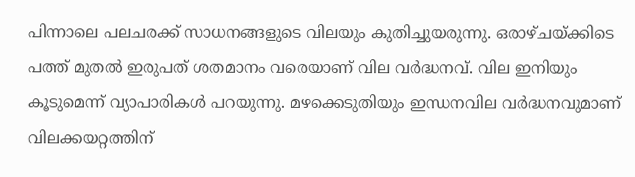പിന്നാലെ പലചരക്ക് സാധനങ്ങളുടെ വിലയും കുതിച്ചുയരുന്നു. ഒരാഴ്ചയ്‌ക്കിടെ പത്ത് മുതൽ ഇരുപത് ശതമാനം വരെയാണ് വില വർദ്ധനവ്. വില ഇനിയും കൂടുമെന്ന് വ്യാപാരികൾ പറയുന്നു. മഴക്കെടുതിയും ഇന്ധനവില വർദ്ധനവുമാണ് വിലക്കയറ്റത്തിന്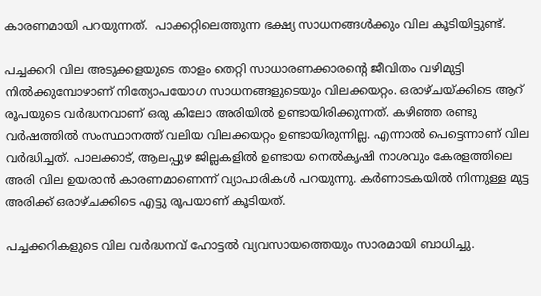കാരണമായി പറയുന്നത്.  പാക്കറ്റിലെത്തുന്ന ഭക്ഷ്യ സാധനങ്ങള്‍ക്കും വില കൂടിയിട്ടുണ്ട്.

പച്ചക്കറി വില അടുക്കളയുടെ താളം തെറ്റി സാധാരണക്കാരന്റെ ജീവിതം വഴിമുട്ടി നിൽക്കുമ്പോഴാണ് നിത്യോപയോഗ സാധനങ്ങളുടെയും വിലക്കയറ്റം. ഒരാഴ്ചയ്‌ക്കിടെ ആറ് രൂപയുടെ വർദ്ധനവാണ് ഒരു കിലോ അരിയിൽ ഉണ്ടായിരിക്കുന്നത്. കഴിഞ്ഞ രണ്ടു വര്‍ഷത്തില്‍ സംസ്ഥാനത്ത് വലിയ വിലക്കയറ്റം ഉണ്ടായിരുന്നില്ല. എന്നാല്‍ പെട്ടെന്നാണ് വില വർദ്ധിച്ചത്. പാലക്കാട്, ആലപ്പുഴ ജില്ലകളില്‍ ഉണ്ടായ നെല്‍കൃഷി നാശവും കേരളത്തിലെ അരി വില ഉയരാന്‍ കാരണമാണെന്ന് വ്യാപാരികള്‍ പറയുന്നു. കര്‍ണാടകയില്‍ നിന്നുള്ള മുട്ട അരിക്ക് ഒരാഴ്ചക്കിടെ എട്ടു രൂപയാണ് കൂടിയത്.

പച്ചക്കറികളുടെ വില വർദ്ധനവ് ഹോട്ടൽ വ്യവസായത്തെയും സാരമായി ബാധിച്ചു.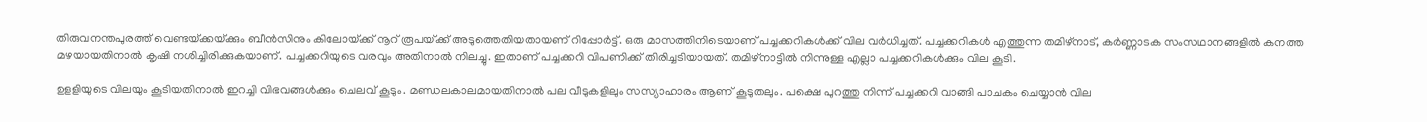തിരുവനന്തപുരത്ത് വെണ്ടയ്‌ക്കയ്‌ക്കും ബീന്‍സിനും കിലോയ്‌ക്ക് നൂറ് രൂപയ്‌ക്ക് അടുത്തെതിയതായണ് റിപ്പോര്‍ട്ട്. ഒരു മാസത്തിനിടെയാണ് പച്ചക്കറികള്‍ക്ക് വില വര്‍ധിച്ചത്. പച്ചക്കറികള്‍ എത്തുന്ന തമിഴ്‌നാട്, കര്‍ണ്ണാടക സംസഥാനങ്ങളില്‍ കനത്ത മഴയായതിനാല്‍ കൃഷി നശിച്ചിരിക്കുകയാണ്. പച്ചക്കറിയുടെ വരവും അതിനാല്‍ നിലച്ചു. ഇതാണ് പച്ചക്കറി വിപണിക്ക് തിരിച്ചടിയായത്. തമിഴ്‌നാട്ടില്‍ നിന്നുള്ള എല്ലാ പച്ചക്കറികള്‍ക്കും വില കൂടി.

ഉളളിയുടെ വിലയും കൂടിയതിനാല്‍ ഇറച്ചി വിഭവങ്ങള്‍ക്കും ചെലവ് കൂടും. മണ്ഡലകാലമായതിനാല്‍ പല വീടുകളിലും സസ്യാഹാരം ആണ് കൂടുതലും. പക്ഷെ പുറത്തു നിന്ന് പച്ചക്കറി വാങ്ങി പാചകം ചെയ്യാന്‍ വില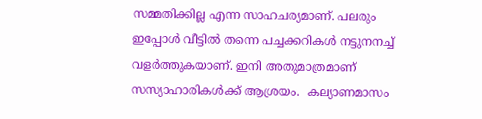സമ്മതിക്കില്ല എന്ന സാഹചര്യമാണ്. പലരും ഇപ്പോള്‍ വീട്ടില്‍ തന്നെ പച്ചക്കറികള്‍ നട്ടുനനച്ച് വളര്‍ത്തുകയാണ്. ഇനി അതുമാത്രമാണ് സസ്യാഹാരികള്‍ക്ക് ആശ്രയം.  കല്യാണമാസം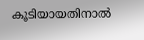കൂടിയായതിനാല്‍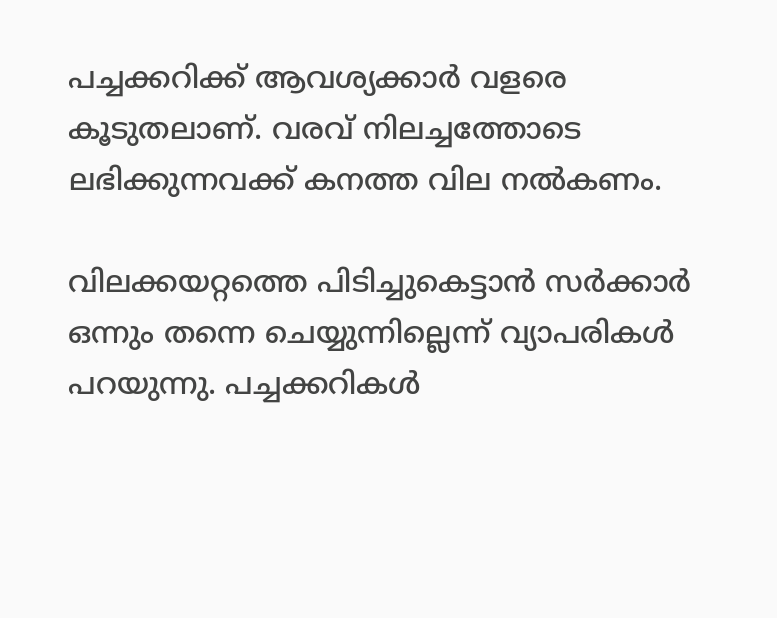പച്ചക്കറിക്ക് ആവശ്യക്കാര്‍ വളരെ കൂടുതലാണ്. വരവ് നിലച്ചത്തോടെ ലഭിക്കുന്നവക്ക് കനത്ത വില നല്‍കണം.

വിലക്കയറ്റത്തെ പിടിച്ചുകെട്ടാന്‍ സര്‍ക്കാര്‍ ഒന്നും തന്നെ ചെയ്യുന്നില്ലെന്ന് വ്യാപരികള്‍ പറയുന്നു. പച്ചക്കറികള്‍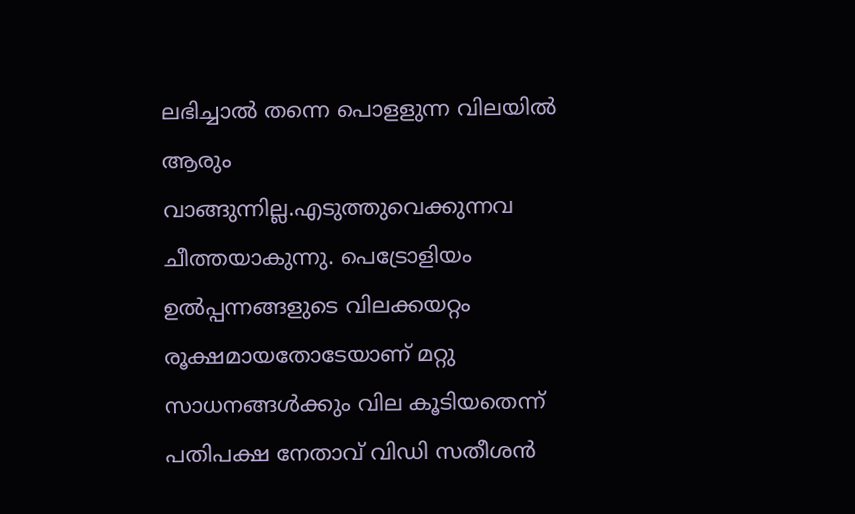ലഭിച്ചാല്‍ തന്നെ പൊളളുന്ന വിലയില്‍ ആരും വാങ്ങുന്നില്ല.എടുത്തുവെക്കുന്നവ ചീത്തയാകുന്നു. പെട്രോളിയം ഉല്‍പ്പന്നങ്ങളുടെ വിലക്കയറ്റം രൂക്ഷമായതോടേയാണ് മറ്റു സാധനങ്ങള്‍ക്കും വില കൂടിയതെന്ന് പതിപക്ഷ നേതാവ് വിഡി സതീശന്‍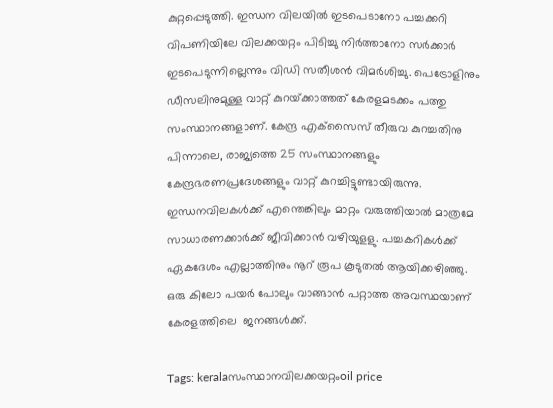കുറ്റപ്പെടുത്തി. ഇന്ധന വിലയില്‍ ഇടപെടാനോ പച്ചക്കറി വിപണിയിലേ വിലക്കയറ്റം പിടിച്ചു നിര്‍ത്താനോ സര്‍ക്കാര്‍ ഇടപെടുന്നില്ലെന്നും വിഡി സതീശന്‍ വിമര്‍ശിച്ചു. പെട്രോളിനും ഡീസലിനുമുള്ള വാറ്റ് കുറയ്‌ക്കാത്തത് കേരളമടക്കം പത്തു സംസ്ഥാനങ്ങളാണ്. കേന്ദ്ര എക്‌സൈസ് തീരുവ കുറച്ചതിനു പിന്നാലെ, രാജ്യത്തെ 25 സംസ്ഥാനങ്ങളും കേന്ദ്രഭരണപ്രദേശങ്ങളും വാറ്റ് കുറച്ചിട്ടുണ്ടായിരുന്നു. ഇന്ധനവിലകള്‍ക്ക് എന്തെങ്കിലും മാറ്റം വരുത്തിയാല്‍ മാത്രമേ സാധാരണക്കാര്‍ക്ക് ജീവിക്കാന്‍ വഴിയുളളു. പച്ചകറികള്‍ക്ക് ഏകദേശം എല്ലാത്തിനും നൂറ് രൂപ കൂടുതല്‍ ആയിക്കഴിഞ്ഞു. ഒരു കിലോ പയര്‍ പോലും വാങ്ങാന്‍ പറ്റാത്ത അവസ്ഥയാണ് കേരളത്തിലെ  ജനങ്ങള്‍ക്ക്.

Tags: keralaസംസ്ഥാനവിലക്കയറ്റംoil price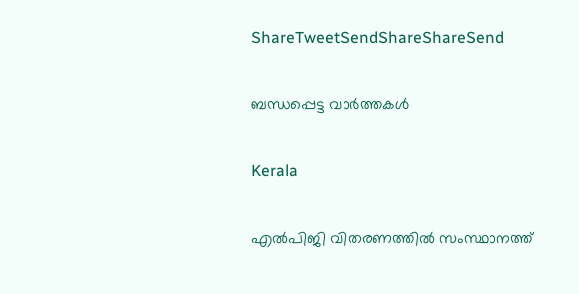ShareTweetSendShareShareSend

ബന്ധപ്പെട്ട വാര്‍ത്തകള്‍

Kerala

എല്‍പിജി വിതരണത്തില്‍ സംസ്ഥാനത്ത്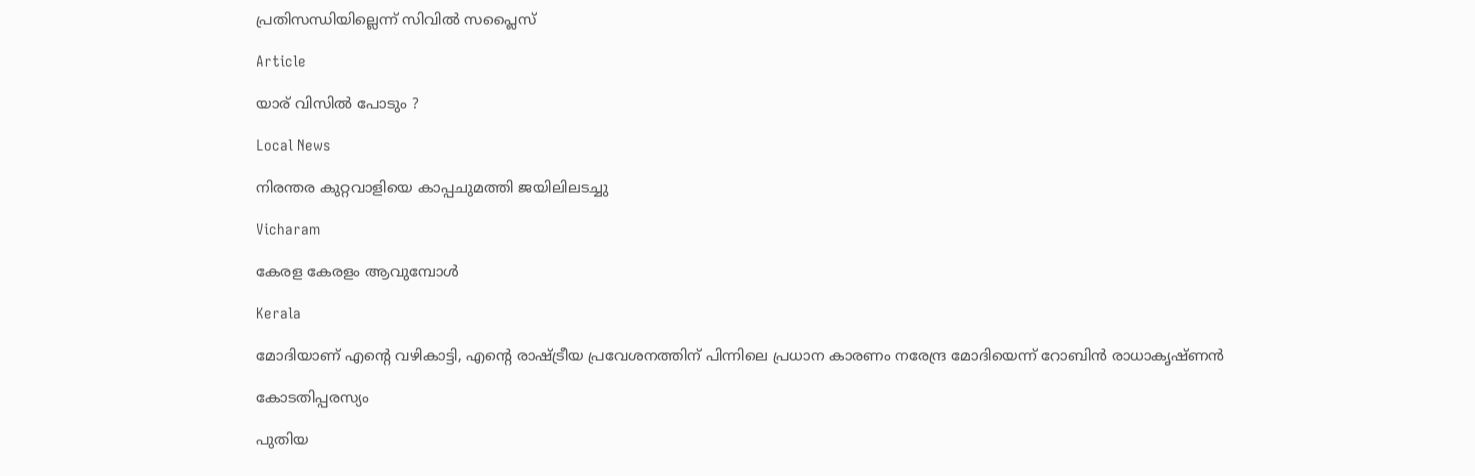പ്രതിസന്ധിയില്ലെന്ന് സിവില്‍ സപ്ലൈസ്

Article

യാര് വിസില്‍ പോടും ?

Local News

നിരന്തര കുറ്റവാളിയെ കാപ്പചുമത്തി ജയിലിലടച്ചു

Vicharam

കേരള കേരളം ആവുമ്പോൾ

Kerala

മോദിയാണ് എന്റെ വഴികാട്ടി, എന്റെ രാഷ്‌ട്രീയ പ്രവേശനത്തിന് പിന്നിലെ പ്രധാന കാരണം നരേന്ദ്ര മോദിയെന്ന് റോബിൻ രാധാകൃഷ്ണന്‍

കോടതിപ്പരസ്യം

പുതിയ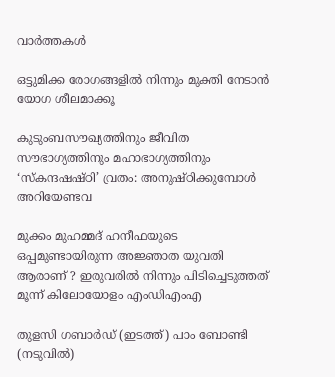വാര്‍ത്തകള്‍

ഒട്ടുമിക്ക രോഗങ്ങളില്‍ നിന്നും മുക്തി നേടാന്‍ യോഗ ശീലമാക്കൂ

കുടുംബസൗഖ്യത്തിനും ജീവിത സൗഭാഗ്യത്തിനും മഹാഭാഗ്യത്തിനും ‘സ്‌കന്ദഷഷ്ഠി’ വ്രതം: അനുഷ്ഠിക്കുമ്പോള്‍ അറിയേണ്ടവ

മുക്കം മുഹമ്മദ് ഹനീഫയുടെ ഒപ്പമുണ്ടായിരുന്ന അജ്ഞാത യുവതി ആരാണ് ? ഇരുവരിൽ നിന്നും പിടിച്ചെടുത്തത് മൂന്ന് കിലോയോളം എംഡിഎംഎ

തുളസി ഗബാര്‍ഡ് (ഇടത്ത്) പാം ബോണ്ടി (നടുവില്‍)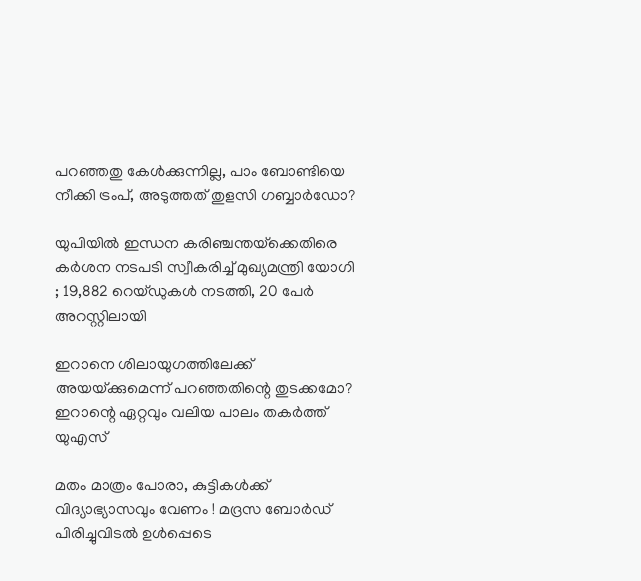പറഞ്ഞതു കേള്‍ക്കുന്നില്ല, പാം ബോണ്ടിയെ നീക്കി ട്രംപ്, അടുത്തത് തുളസി ഗബ്ബാര്‍ഡോ?

യുപിയിൽ ഇന്ധന കരിഞ്ചന്തയ്‌ക്കെതിരെ കർശന നടപടി സ്വീകരിച്ച് മുഖ്യമന്ത്രി യോഗി ; 19,882 റെയ്ഡുകൾ നടത്തി, 20 പേർ അറസ്റ്റിലായി

ഇറാനെ ശിലായുഗത്തിലേക്ക് അയയ്‌ക്കുമെന്ന് പറഞ്ഞതിന്റെ തുടക്കമോ? ഇറാന്റെ ഏറ്റവും വലിയ പാലം തകര്‍ത്ത് യുഎസ്

മതം മാത്രം പോരാ, കുട്ടികൾക്ക് വിദ്യാഭ്യാസവും വേണം ! മദ്രസ ബോർഡ് പിരിച്ചുവിടൽ ഉൾപ്പെടെ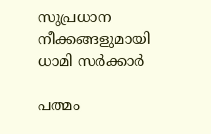സുപ്രധാന നീക്കങ്ങളുമായി ധാമി സർക്കാർ

പത്മം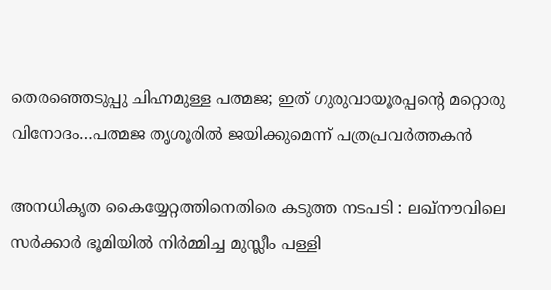തെരഞ്ഞെടുപ്പു ചിഹ്നമുള്ള പത്മജ; ഇത് ഗുരുവായൂരപ്പന്റെ മറ്റൊരു വിനോദം…പത്മജ തൃശൂരില്‍ ജയിക്കുമെന്ന് പത്രപ്രവര്‍ത്തകന്‍

അനധികൃത കൈയ്യേറ്റത്തിനെതിരെ കടുത്ത നടപടി : ലഖ്‌നൗവിലെ സർക്കാർ ഭൂമിയിൽ നിർമ്മിച്ച മുസ്ലീം പള്ളി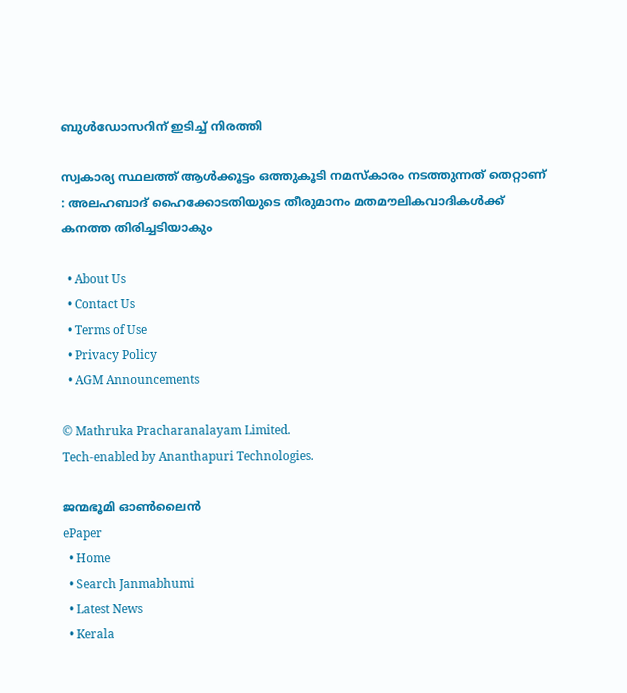ബുൾഡോസറിന് ഇടിച്ച് നിരത്തി

സ്വകാര്യ സ്ഥലത്ത് ആൾക്കൂട്ടം ഒത്തുകൂടി നമസ്‌കാരം നടത്തുന്നത് തെറ്റാണ് : അലഹബാദ് ഹൈക്കോടതിയുടെ തീരുമാനം മതമൗലികവാദികൾക്ക് കനത്ത തിരിച്ചടിയാകും

  • About Us
  • Contact Us
  • Terms of Use
  • Privacy Policy
  • AGM Announcements

© Mathruka Pracharanalayam Limited.
Tech-enabled by Ananthapuri Technologies.

ജന്മഭൂമി ഓണ്‍ലൈന്‍
ePaper
  • Home
  • Search Janmabhumi
  • Latest News
  • Kerala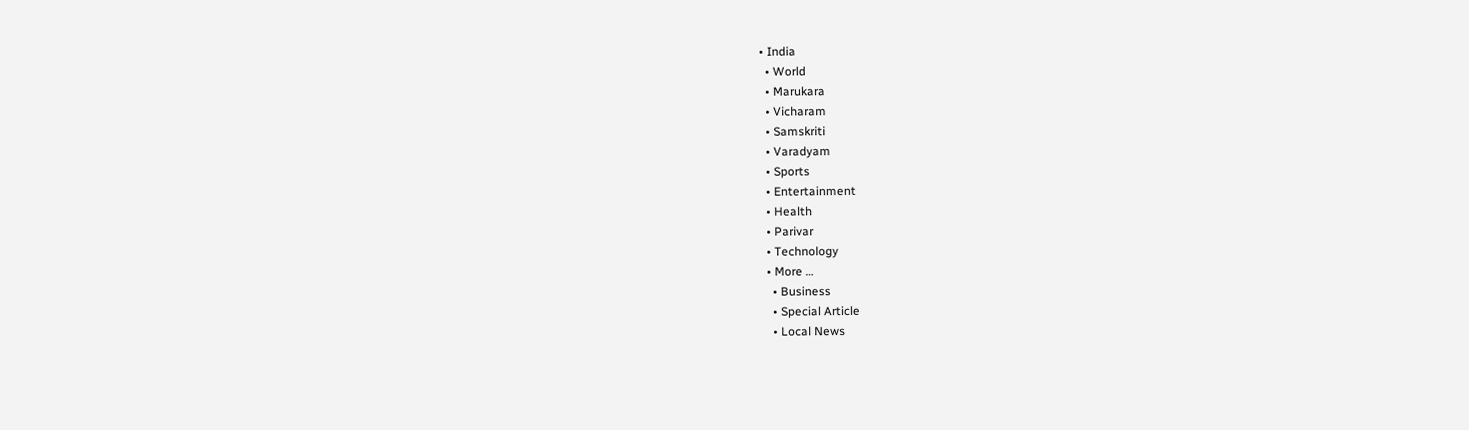• India
  • World
  • Marukara
  • Vicharam
  • Samskriti
  • Varadyam
  • Sports
  • Entertainment
  • Health
  • Parivar
  • Technology
  • More …
    • Business
    • Special Article
    • Local News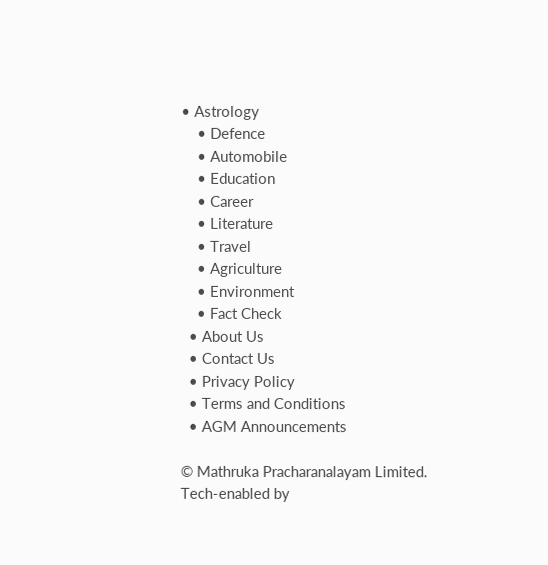• Astrology
    • Defence
    • Automobile
    • Education
    • Career
    • Literature
    • Travel
    • Agriculture
    • Environment
    • Fact Check
  • About Us
  • Contact Us
  • Privacy Policy
  • Terms and Conditions
  • AGM Announcements

© Mathruka Pracharanalayam Limited.
Tech-enabled by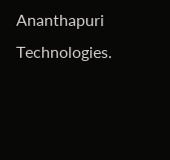Ananthapuri Technologies.